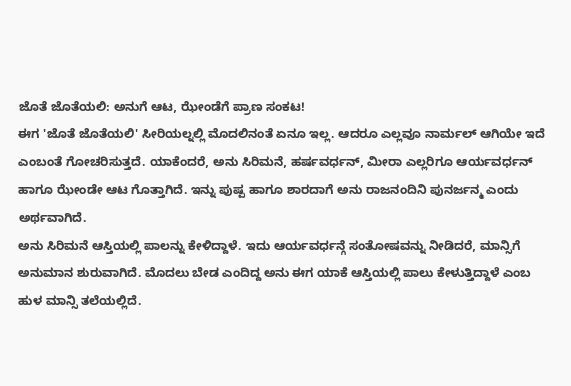ಜೊತೆ ಜೊತೆಯಲಿ: ಅನುಗೆ ಆಟ, ಝೇಂಡೆಗೆ ಪ್ರಾಣ ಸಂಕಟ!
ಈಗ 'ಜೊತೆ ಜೊತೆಯಲಿ' ಸೀರಿಯಲ್ನಲ್ಲಿ ಮೊದಲಿನಂತೆ ಏನೂ ಇಲ್ಲ. ಆದರೂ ಎಲ್ಲವೂ ನಾರ್ಮಲ್ ಆಗಿಯೇ ಇದೆ ಎಂಬಂತೆ ಗೋಚರಿಸುತ್ತದೆ. ಯಾಕೆಂದರೆ, ಅನು ಸಿರಿಮನೆ, ಹರ್ಷವರ್ಧನ್, ಮೀರಾ ಎಲ್ಲರಿಗೂ ಆರ್ಯವರ್ಧನ್ ಹಾಗೂ ಝೇಂಡೇ ಆಟ ಗೊತ್ತಾಗಿದೆ. ಇನ್ನು ಪುಷ್ಪ ಹಾಗೂ ಶಾರದಾಗೆ ಅನು ರಾಜನಂದಿನಿ ಪುನರ್ಜನ್ಮ ಎಂದು ಅರ್ಥವಾಗಿದೆ.
ಅನು ಸಿರಿಮನೆ ಆಸ್ತಿಯಲ್ಲಿ ಪಾಲನ್ನು ಕೇಳಿದ್ದಾಳೆ. ಇದು ಆರ್ಯವರ್ಧನ್ಗೆ ಸಂತೋಷವನ್ನು ನೀಡಿದರೆ, ಮಾನ್ಸಿಗೆ ಅನುಮಾನ ಶುರುವಾಗಿದೆ. ಮೊದಲು ಬೇಡ ಎಂದಿದ್ದ ಅನು ಈಗ ಯಾಕೆ ಆಸ್ತಿಯಲ್ಲಿ ಪಾಲು ಕೇಳುತ್ತಿದ್ದಾಳೆ ಎಂಬ ಹುಳ ಮಾನ್ಸಿ ತಲೆಯಲ್ಲಿದೆ.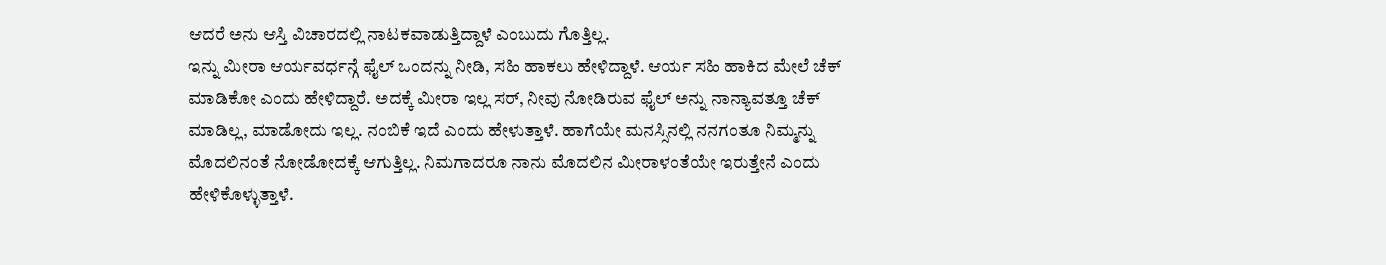ಆದರೆ ಅನು ಆಸ್ತಿ ವಿಚಾರದಲ್ಲಿ ನಾಟಕವಾಡುತ್ತಿದ್ದಾಳೆ ಎಂಬುದು ಗೊತ್ತಿಲ್ಲ.
ಇನ್ನು ಮೀರಾ ಆರ್ಯವರ್ಧನ್ಗೆ ಫೈಲ್ ಒಂದನ್ನು ನೀಡಿ, ಸಹಿ ಹಾಕಲು ಹೇಳಿದ್ದಾಳೆ. ಆರ್ಯ ಸಹಿ ಹಾಕಿದ ಮೇಲೆ ಚೆಕ್ ಮಾಡಿಕೋ ಎಂದು ಹೇಳಿದ್ದಾರೆ. ಅದಕ್ಕೆ ಮೀರಾ ಇಲ್ಲ ಸರ್, ನೀವು ನೋಡಿರುವ ಫೈಲ್ ಅನ್ನು ನಾನ್ಯಾವತ್ತೂ ಚೆಕ್ ಮಾಡಿಲ್ಲ, ಮಾಡೋದು ಇಲ್ಲ. ನಂಬಿಕೆ ಇದೆ ಎಂದು ಹೇಳುತ್ತಾಳೆ. ಹಾಗೆಯೇ ಮನಸ್ಸಿನಲ್ಲಿ ನನಗಂತೂ ನಿಮ್ಮನ್ನು ಮೊದಲಿನಂತೆ ನೋಡೋದಕ್ಕೆ ಆಗುತ್ತಿಲ್ಲ. ನಿಮಗಾದರೂ ನಾನು ಮೊದಲಿನ ಮೀರಾಳಂತೆಯೇ ಇರುತ್ತೇನೆ ಎಂದು ಹೇಳಿಕೊಳ್ಳುತ್ತಾಳೆ.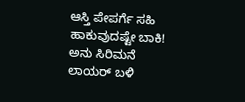ಆಸ್ತಿ ಪೇಪರ್ಗೆ ಸಹಿ ಹಾಕುವುದಷ್ಟೇ ಬಾಕಿ!
ಅನು ಸಿರಿಮನೆ ಲಾಯರ್ ಬಳಿ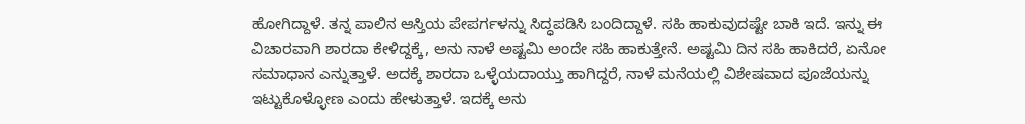ಹೋಗಿದ್ದಾಳೆ. ತನ್ನ ಪಾಲಿನ ಆಸ್ತಿಯ ಪೇಪರ್ಗಳನ್ನು ಸಿದ್ಧಪಡಿಸಿ ಬಂದಿದ್ದಾಳೆ. ಸಹಿ ಹಾಕುವುದಷ್ಟೇ ಬಾಕಿ ಇದೆ. ಇನ್ನು ಈ ವಿಚಾರವಾಗಿ ಶಾರದಾ ಕೇಳಿದ್ದಕ್ಕೆ, ಅನು ನಾಳೆ ಅಷ್ಟಮಿ ಅಂದೇ ಸಹಿ ಹಾಕುತ್ತೇನೆ. ಅಷ್ಟಮಿ ದಿನ ಸಹಿ ಹಾಕಿದರೆ, ಏನೋ ಸಮಾಧಾನ ಎನ್ನುತ್ತಾಳೆ. ಅದಕ್ಕೆ ಶಾರದಾ ಒಳ್ಳೆಯದಾಯ್ತು ಹಾಗಿದ್ದರೆ, ನಾಳೆ ಮನೆಯಲ್ಲಿ ವಿಶೇಷವಾದ ಪೂಜೆಯನ್ನು ಇಟ್ಟುಕೊಳ್ಳೋಣ ಎಂದು ಹೇಳುತ್ತಾಳೆ. ಇದಕ್ಕೆ ಅನು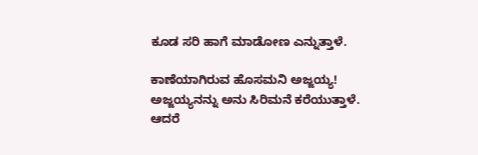ಕೂಡ ಸರಿ ಹಾಗೆ ಮಾಡೋಣ ಎನ್ನುತ್ತಾಳೆ.

ಕಾಣೆಯಾಗಿರುವ ಹೊಸಮನಿ ಅಜ್ಜಯ್ಯ!
ಅಜ್ಜಯ್ಯನನ್ನು ಅನು ಸಿರಿಮನೆ ಕರೆಯುತ್ತಾಳೆ. ಆದರೆ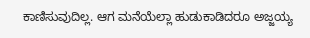ಕಾಣಿಸುವುದಿಲ್ಲ. ಆಗ ಮನೆಯೆಲ್ಲಾ ಹುಡುಕಾಡಿದರೂ ಅಜ್ಜಯ್ಯ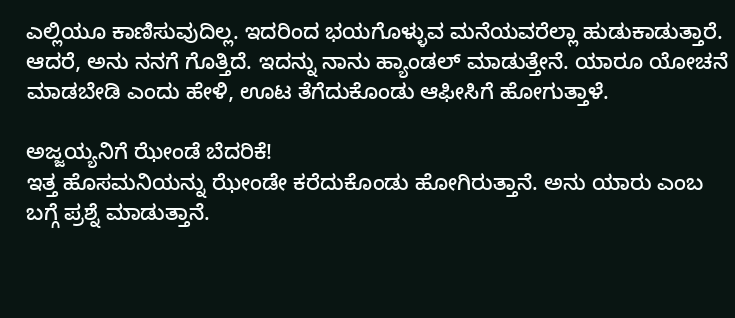ಎಲ್ಲಿಯೂ ಕಾಣಿಸುವುದಿಲ್ಲ. ಇದರಿಂದ ಭಯಗೊಳ್ಳುವ ಮನೆಯವರೆಲ್ಲಾ ಹುಡುಕಾಡುತ್ತಾರೆ. ಆದರೆ, ಅನು ನನಗೆ ಗೊತ್ತಿದೆ. ಇದನ್ನು ನಾನು ಹ್ಯಾಂಡಲ್ ಮಾಡುತ್ತೇನೆ. ಯಾರೂ ಯೋಚನೆ ಮಾಡಬೇಡಿ ಎಂದು ಹೇಳಿ, ಊಟ ತೆಗೆದುಕೊಂಡು ಆಫೀಸಿಗೆ ಹೋಗುತ್ತಾಳೆ.

ಅಜ್ಜಯ್ಯನಿಗೆ ಝೇಂಡೆ ಬೆದರಿಕೆ!
ಇತ್ತ ಹೊಸಮನಿಯನ್ನು ಝೇಂಡೇ ಕರೆದುಕೊಂಡು ಹೋಗಿರುತ್ತಾನೆ. ಅನು ಯಾರು ಎಂಬ ಬಗ್ಗೆ ಪ್ರಶ್ನೆ ಮಾಡುತ್ತಾನೆ.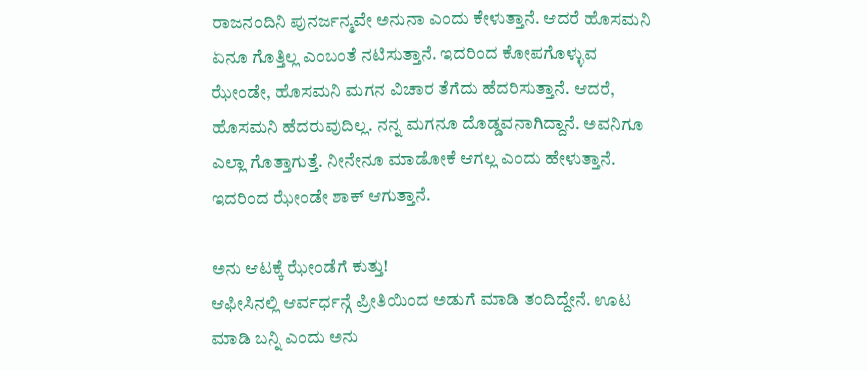ರಾಜನಂದಿನಿ ಪುನರ್ಜನ್ಮವೇ ಅನುನಾ ಎಂದು ಕೇಳುತ್ತಾನೆ. ಆದರೆ ಹೊಸಮನಿ ಏನೂ ಗೊತ್ತಿಲ್ಲ ಎಂಬಂತೆ ನಟಿಸುತ್ತಾನೆ. ಇದರಿಂದ ಕೋಪಗೊಳ್ಳುವ ಝೇಂಡೇ, ಹೊಸಮನಿ ಮಗನ ವಿಚಾರ ತೆಗೆದು ಹೆದರಿಸುತ್ತಾನೆ. ಆದರೆ, ಹೊಸಮನಿ ಹೆದರುವುದಿಲ್ಲ. ನನ್ನ ಮಗನೂ ದೊಡ್ಡವನಾಗಿದ್ದಾನೆ. ಅವನಿಗೂ ಎಲ್ಲಾ ಗೊತ್ತಾಗುತ್ತೆ. ನೀನೇನೂ ಮಾಡೋಕೆ ಆಗಲ್ಲ ಎಂದು ಹೇಳುತ್ತಾನೆ. ಇದರಿಂದ ಝೇಂಡೇ ಶಾಕ್ ಆಗುತ್ತಾನೆ.

ಅನು ಆಟಕ್ಕೆ ಝೇಂಡೆಗೆ ಕುತ್ತು!
ಆಫೀಸಿನಲ್ಲಿ ಆರ್ವರ್ಧನ್ಗೆ ಪ್ರೀತಿಯಿಂದ ಅಡುಗೆ ಮಾಡಿ ತಂದಿದ್ದೇನೆ. ಊಟ ಮಾಡಿ ಬನ್ನಿ ಎಂದು ಅನು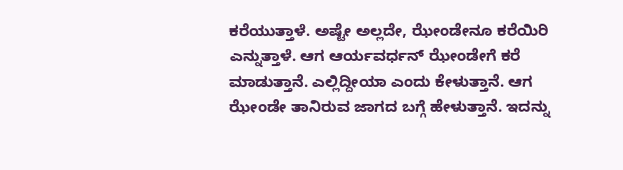ಕರೆಯುತ್ತಾಳೆ. ಅಷ್ಟೇ ಅಲ್ಲದೇ, ಝೇಂಡೇನೂ ಕರೆಯಿರಿ ಎನ್ನುತ್ತಾಳೆ. ಆಗ ಆರ್ಯವರ್ಧನ್ ಝೇಂಡೇಗೆ ಕರೆ ಮಾಡುತ್ತಾನೆ. ಎಲ್ಲಿದ್ದೀಯಾ ಎಂದು ಕೇಳುತ್ತಾನೆ. ಆಗ ಝೇಂಡೇ ತಾನಿರುವ ಜಾಗದ ಬಗ್ಗೆ ಹೇಳುತ್ತಾನೆ. ಇದನ್ನು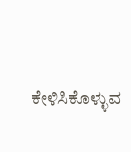ಕೇಳಿಸಿಕೊಳ್ಳುವ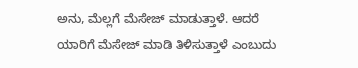ಅನು, ಮೆಲ್ಲಗೆ ಮೆಸೇಜ್ ಮಾಡುತ್ತಾಳೆ. ಆದರೆ ಯಾರಿಗೆ ಮೆಸೇಜ್ ಮಾಡಿ ತಿಳಿಸುತ್ತಾಳೆ ಎಂಬುದು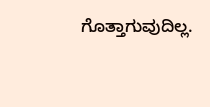ಗೊತ್ತಾಗುವುದಿಲ್ಲ.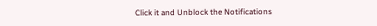Click it and Unblock the Notifications